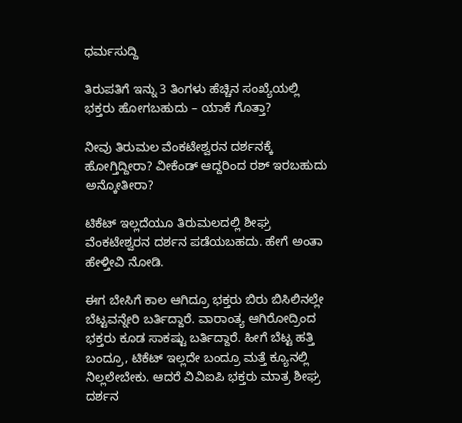ಧರ್ಮಸುದ್ದಿ

ತಿರುಪತಿಗೆ ಇನ್ನು 3 ತಿಂಗಳು ಹೆಚ್ಚಿನ ಸಂಖ್ಯೆಯಲ್ಲಿ ಭಕ್ತರು ಹೋಗಬಹುದು – ಯಾಕೆ ಗೊತ್ತಾ?

ನೀವು ತಿರುಮಲ ವೆಂಕಟೇಶ್ವರನ ದರ್ಶನಕ್ಕೆ ಹೋಗ್ತಿದ್ದೀರಾ? ವೀಕೆಂಡ್ ಆದ್ದರಿಂದ ರಶ್ ಇರಬಹುದು ಅನ್ಕೋತೀರಾ?

ಟಿಕೆಟ್ ಇಲ್ಲದೆಯೂ ತಿರುಮಲದಲ್ಲಿ ಶೀಘ್ರ ವೆಂಕಟೇಶ್ವರನ ದರ್ಶನ ಪಡೆಯಬಹದು. ಹೇಗೆ ಅಂತಾ ಹೇಳ್ತೀವಿ ನೋಡಿ.

ಈಗ‌ ಬೇಸಿಗೆ ಕಾಲ ಆಗಿದ್ರೂ ಭಕ್ತರು ಬಿರು ಬಿಸಿಲಿನಲ್ಲೇ ಬೆಟ್ಟವನ್ನೇರಿ ಬರ್ತಿದ್ದಾರೆ. ವಾರಾಂತ್ಯ ಆಗಿರೋದ್ರಿಂದ ಭಕ್ತರು ಕೂಡ ಸಾಕಷ್ಟು ಬರ್ತಿದ್ದಾರೆ. ಹೀಗೆ ಬೆಟ್ಟ ಹತ್ತಿ ಬಂದ್ರೂ, ಟಿಕೆಟ್ ಇಲ್ಲದೇ ಬಂದ್ರೂ ಮತ್ತೆ ಕ್ಯೂನಲ್ಲಿ ನಿಲ್ಲಲೇಬೇಕು. ಆದರೆ ವಿವಿಐಪಿ ಭಕ್ತರು ಮಾತ್ರ ಶೀಘ್ರ ದರ್ಶನ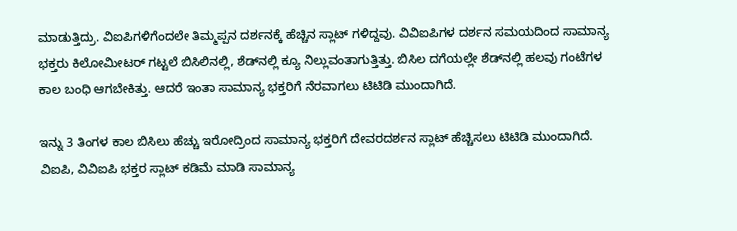ಮಾಡುತ್ತಿದ್ರು. ವಿಐಪಿಗಳಿಗೆಂದಲೇ ತಿಮ್ಮಪ್ಪನ ದರ್ಶನಕ್ಕೆ ಹೆಚ್ಚಿನ ಸ್ಲಾಟ್ ಗಳಿದ್ದವು. ವಿವಿಐಪಿಗಳ ದರ್ಶನ ಸಮಯದಿಂದ ಸಾಮಾನ್ಯ ಭಕ್ತರು ಕಿಲೋಮೀಟರ್ ಗಟ್ಟಲೆ ಬಿಸಿಲಿನಲ್ಲಿ, ಶೆಡ್‌ನಲ್ಲಿ ಕ್ಯೂ ನಿಲ್ಲುವಂತಾಗುತ್ತಿತ್ತು. ಬಿಸಿಲ ದಗೆಯಲ್ಲೇ ಶೆಡ್‌ನಲ್ಲಿ ಹಲವು ಗಂಟೆಗಳ ಕಾಲ ಬಂಧಿ ಆಗಬೇಕಿತ್ತು. ಆದರೆ ಇಂತಾ ಸಾಮಾನ್ಯ ಭಕ್ತರಿಗೆ ನೆರವಾಗಲು ಟಿಟಿಡಿ ಮುಂದಾಗಿದೆ.

ಇನ್ನು 3 ತಿಂಗಳ ಕಾಲ ಬಿಸಿಲು ಹೆಚ್ಚು ಇರೋದ್ರಿಂದ ಸಾಮಾನ್ಯ ಭಕ್ತರಿಗೆ ದೇವರ‌ದರ್ಶನ ಸ್ಲಾಟ್ ಹೆಚ್ಚಿಸಲು ಟಿಟಿಡಿ ಮುಂದಾಗಿದೆ. ವಿಐಪಿ, ವಿವಿಐಪಿ ಭಕ್ತರ ಸ್ಲಾಟ್ ಕಡಿಮೆ ಮಾಡಿ ಸಾಮಾನ್ಯ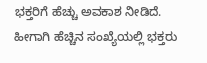ಭಕ್ತರಿಗೆ ಹೆಚ್ಚು ಅವಕಾಶ ನೀಡಿದೆ. ಹೀಗಾಗಿ ಹೆಚ್ಚಿನ ಸಂಖ್ಯೆಯಲ್ಲಿ ಭಕ್ತರು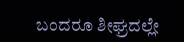ಬಂದರೂ ಶೀಘ್ರದಲ್ಲೇ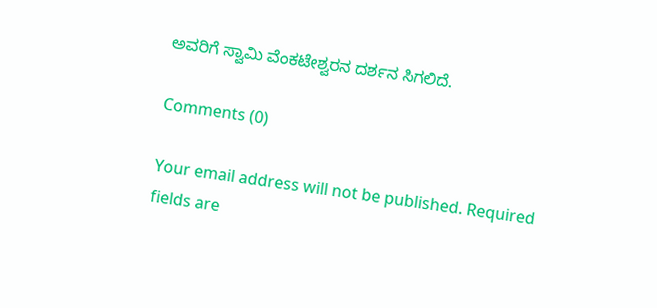ಅವರಿಗೆ ಸ್ವಾಮಿ‌ ವೆಂಕಟೇಶ್ವರನ ದರ್ಶನ ಸಿಗಲಿದೆ.

Comments (0)

Your email address will not be published. Required fields are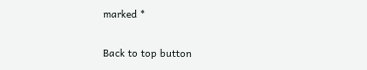marked *

Back to top button